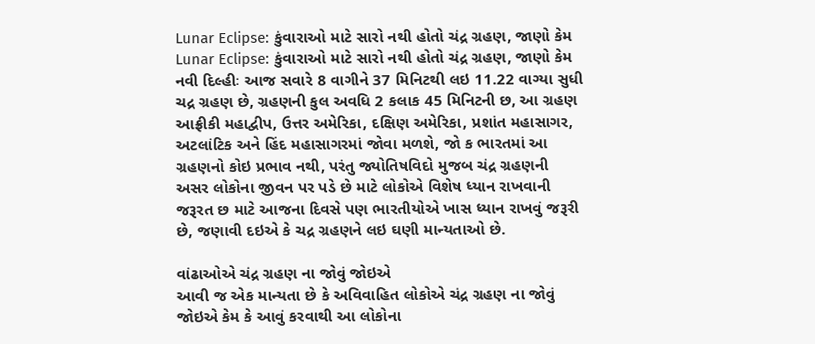Lunar Eclipse: કુંવારાઓ માટે સારો નથી હોતો ચંદ્ર ગ્રહણ, જાણો કેમ
Lunar Eclipse: કુંવારાઓ માટે સારો નથી હોતો ચંદ્ર ગ્રહણ, જાણો કેમ
નવી દિલ્હીઃ આજ સવારે 8 વાગીને 37 મિનિટથી લઇ 11.22 વાગ્યા સુધી ચદ્ર ગ્રહણ છે, ગ્રહણની કુલ અવધિ 2 કલાક 45 મિનિટની છ, આ ગ્રહણ આફ્રીકી મહાદ્વીપ, ઉત્તર અમેરિકા, દક્ષિણ અમેરિકા, પ્રશાંત મહાસાગર, અટલાંટિક અને હિંદ મહાસાગરમાં જોવા મળશે, જો ક ભારતમાં આ ગ્રહણનો કોઇ પ્રભાવ નથી, પરંતુ જ્યોતિષવિદો મુજબ ચંદ્ર ગ્રહણની અસર લોકોના જીવન પર પડે છે માટે લોકોએ વિશેષ ધ્યાન રાખવાની જરૂરત છ માટે આજના દિવસે પણ ભારતીયોએ ખાસ ધ્યાન રાખવું જરૂરી છે, જણાવી દઇએ કે ચદ્ર ગ્રહણને લઇ ઘણી માન્યતાઓ છે.

વાંઢાઓએ ચંદ્ર ગ્રહણ ના જોવું જોઇએ
આવી જ એક માન્યતા છે કે અવિવાહિત લોકોએ ચંદ્ર ગ્રહણ ના જોવું જોઇએ કેમ કે આવું કરવાથી આ લોકોના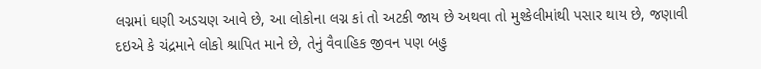લગ્નમાં ઘણી અડચણ આવે છે, આ લોકોના લગ્ન કાં તો અટકી જાય છે અથવા તો મુશ્કેલીમાંથી પસાર થાય છે, જણાવી દઇએ કે ચંદ્રમાને લોકો શ્રાપિત માને છે, તેનું વૈવાહિક જીવન પણ બહુ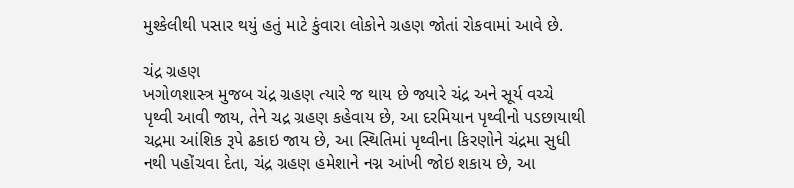મુશ્કેલીથી પસાર થયું હતું માટે કુંવારા લોકોને ગ્રહણ જોતાં રોકવામાં આવે છે.

ચંદ્ર ગ્રહણ
ખગોળશાસ્ત્ર મુજબ ચંદ્ર ગ્રહણ ત્યારે જ થાય છે જ્યારે ચંદ્ર અને સૂર્ય વચ્ચે પૃથ્વી આવી જાય, તેને ચદ્ર ગ્રહણ કહેવાય છે, આ દરમિયાન પૃથ્વીનો પડછાયાથી ચદ્રમા આંશિક રૂપે ઢકાઇ જાય છે, આ સ્થિતિમાં પૃથ્વીના કિરણોને ચંદ્રમા સુધી નથી પહોંચવા દેતા, ચંદ્ર ગ્રહણ હમેશાને નગ્ન આંખી જોઇ શકાય છે, આ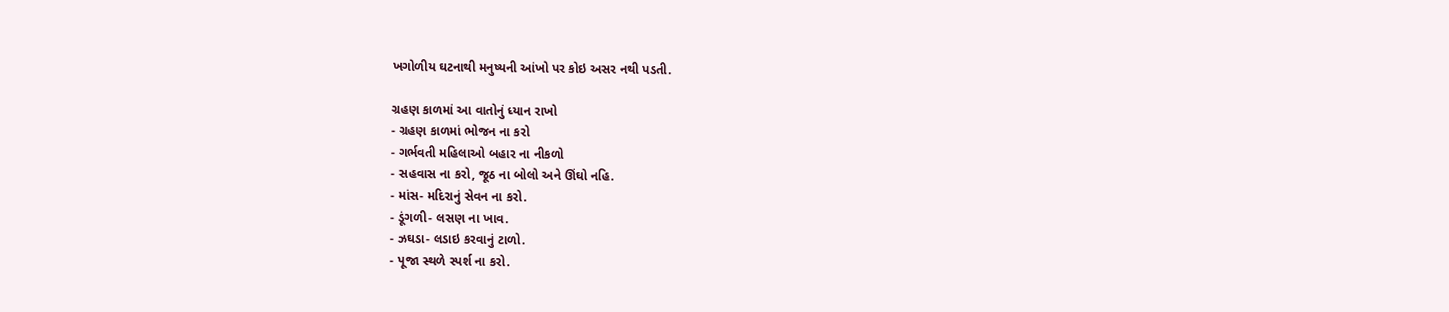ખગોળીય ઘટનાથી મનુષ્યની આંખો પર કોઇ અસર નથી પડતી.

ગ્રહણ કાળમાં આ વાતોનું ધ્યાન રાખો
- ગ્રહણ કાળમાં ભોજન ના કરો
- ગર્ભવતી મહિલાઓ બહાર ના નીકળો
- સહવાસ ના કરો, જૂઠ ના બોલો અને ઊંઘો નહિ.
- માંસ- મદિરાનું સેવન ના કરો.
- ડૂંગળી- લસણ ના ખાવ.
- ઝઘડા- લડાઇ કરવાનું ટાળો.
- પૂજા સ્થળે સ્પર્શ ના કરો.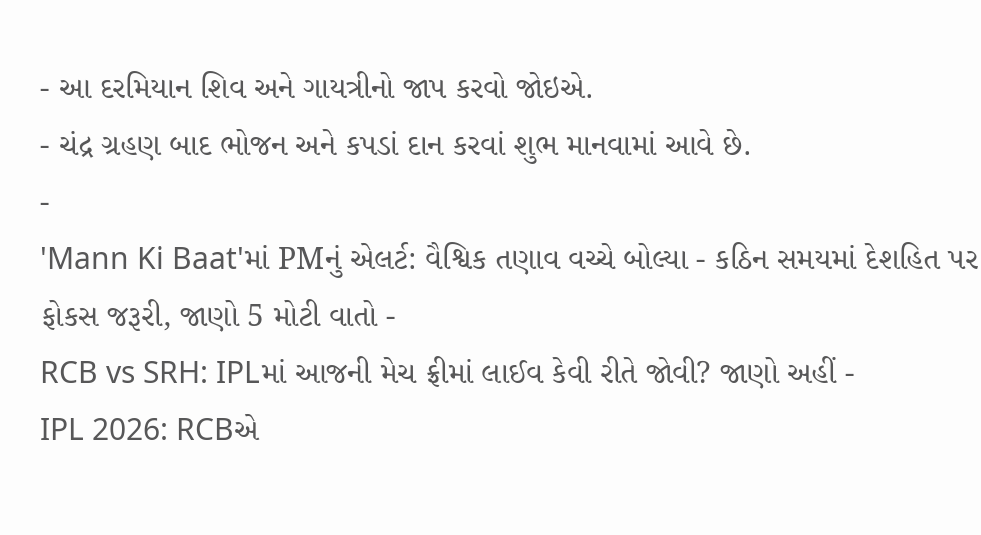- આ દરમિયાન શિવ અને ગાયત્રીનો જાપ કરવો જોઇએ.
- ચંદ્ર ગ્રહણ બાદ ભોજન અને કપડાં દાન કરવાં શુભ માનવામાં આવે છે.
-
'Mann Ki Baat'માં PMનું એલર્ટ: વૈશ્વિક તણાવ વચ્ચે બોલ્યા - કઠિન સમયમાં દેશહિત પર ફોકસ જરૂરી, જાણો 5 મોટી વાતો -
RCB vs SRH: IPLમાં આજની મેચ ફ્રીમાં લાઈવ કેવી રીતે જોવી? જાણો અહીં -
IPL 2026: RCBએ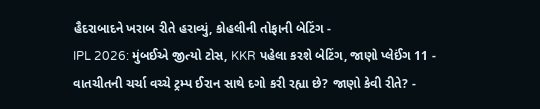હૈદરાબાદને ખરાબ રીતે હરાવ્યું, કોહલીની તોફાની બેટિંગ -
IPL 2026: મુંબઈએ જીત્યો ટોસ, KKR પહેલા કરશે બેટિંગ, જાણો પ્લેઈંગ 11 -
વાતચીતની ચર્ચા વચ્ચે ટ્રમ્પ ઈરાન સાથે દગો કરી રહ્યા છે? જાણો કેવી રીતે? -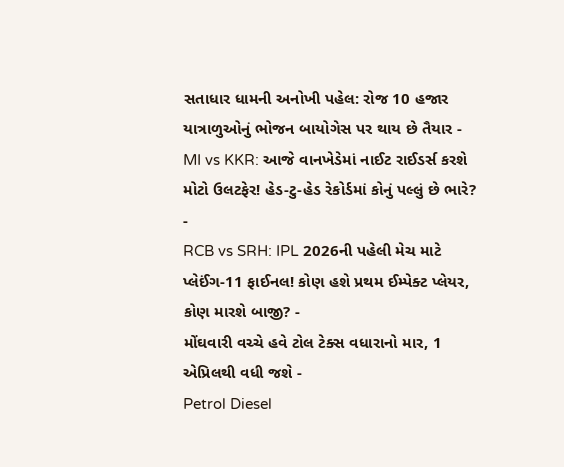સતાધાર ધામની અનોખી પહેલ: રોજ 10 હજાર યાત્રાળુઓનું ભોજન બાયોગેસ પર થાય છે તૈયાર -
MI vs KKR: આજે વાનખેડેમાં નાઈટ રાઈડર્સ કરશે મોટો ઉલટફેર! હેડ-ટુ-હેડ રેકોર્ડમાં કોનું પલ્લું છે ભારે? -
RCB vs SRH: IPL 2026ની પહેલી મેચ માટે પ્લેઈંગ-11 ફાઈનલ! કોણ હશે પ્રથમ ઈમ્પેક્ટ પ્લેયર, કોણ મારશે બાજી? -
મોંઘવારી વચ્ચે હવે ટોલ ટેક્સ વધારાનો માર, 1 એપ્રિલથી વધી જશે -
Petrol Diesel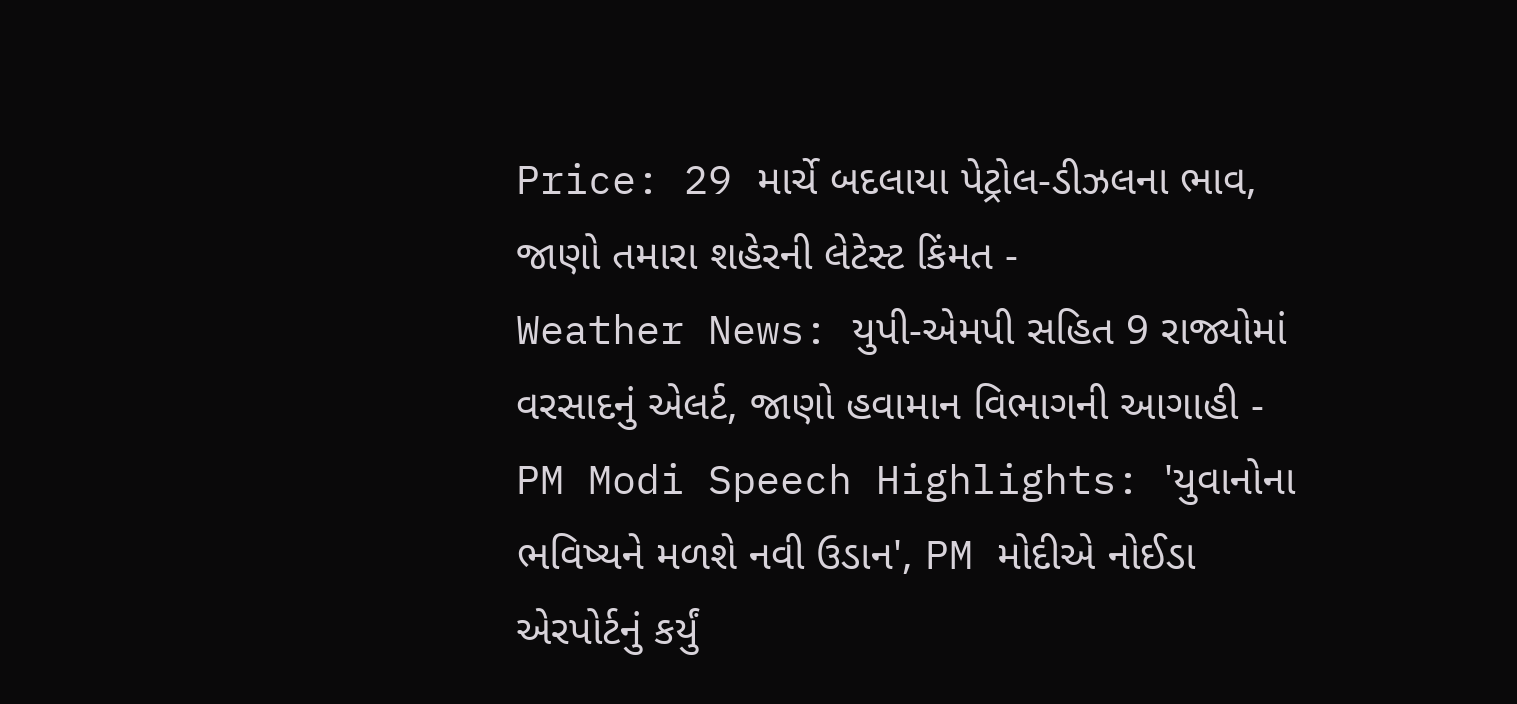Price: 29 માર્ચે બદલાયા પેટ્રોલ-ડીઝલના ભાવ, જાણો તમારા શહેરની લેટેસ્ટ કિંમત -
Weather News: યુપી-એમપી સહિત 9 રાજ્યોમાં વરસાદનું એલર્ટ, જાણો હવામાન વિભાગની આગાહી -
PM Modi Speech Highlights: 'યુવાનોના ભવિષ્યને મળશે નવી ઉડાન', PM મોદીએ નોઈડા એરપોર્ટનું કર્યું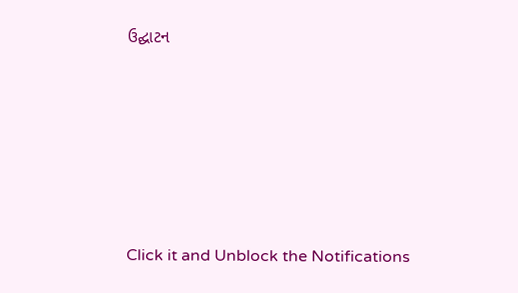ઉદ્ઘાટન






Click it and Unblock the Notifications